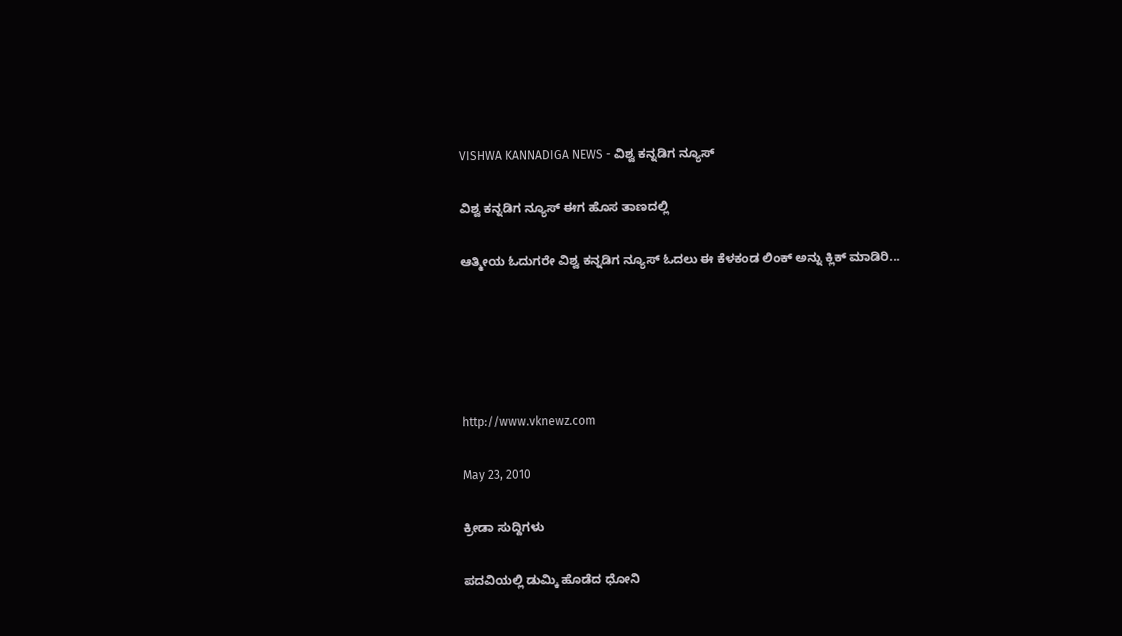VISHWA KANNADIGA NEWS - ವಿಶ್ವ ಕನ್ನಡಿಗ ನ್ಯೂಸ್

ವಿಶ್ವ ಕನ್ನಡಿಗ ನ್ಯೂಸ್ ಈಗ ಹೊಸ ತಾಣದಲ್ಲಿ

ಆತ್ಮೀಯ ಓದುಗರೇ ವಿಶ್ವ ಕನ್ನಡಿಗ ನ್ಯೂಸ್ ಓದಲು ಈ ಕೆಳಕಂಡ ಲಿಂಕ್ ಅನ್ನು ಕ್ಲಿಕ್ ಮಾಡಿರಿ...





http://www.vknewz.com

May 23, 2010

ಕ್ರೀಡಾ ಸುದ್ದಿಗಳು

ಪದವಿಯಲ್ಲಿ ಡುಮ್ಕಿ ಹೊಡೆದ ಧೋನಿ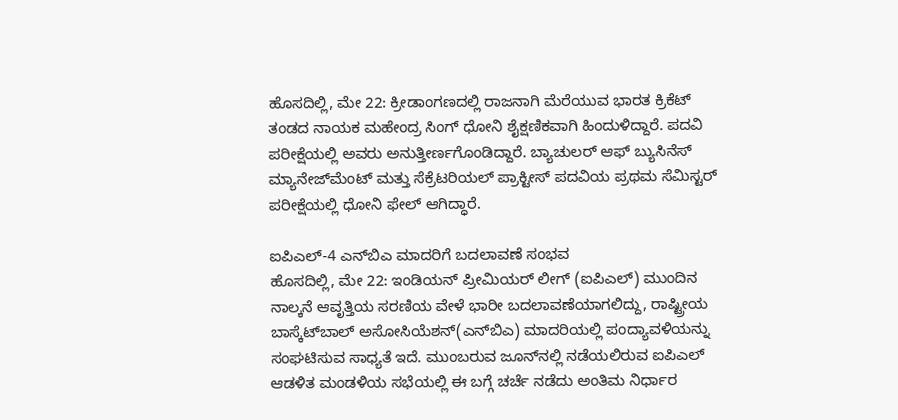ಹೊಸದಿಲ್ಲಿ, ಮೇ 22: ಕ್ರೀಡಾಂಗಣದಲ್ಲಿ ರಾಜನಾಗಿ ಮೆರೆಯುವ ಭಾರತ ಕ್ರಿಕೆಟ್ ತಂಡದ ನಾಯಕ ಮಹೇಂದ್ರ ಸಿಂಗ್ ಧೋನಿ ಶೈಕ್ಷಣಿಕವಾಗಿ ಹಿಂದುಳಿದ್ದಾರೆ. ಪದವಿ ಪರೀಕ್ಷೆಯಲ್ಲಿ ಅವರು ಅನುತ್ತೀರ್ಣಗೊಂಡಿದ್ದಾರೆ. ಬ್ಯಾಚುಲರ್ ಆಫ್ ಬ್ಯುಸಿನೆಸ್ ಮ್ಯಾನೇಜ್‌ಮೆಂಟ್ ಮತ್ತು ಸೆಕ್ರೆಟರಿಯಲ್ ಪ್ರಾಕ್ಟೀಸ್ ಪದವಿಯ ಪ್ರಥಮ ಸೆಮಿಸ್ಟರ್ ಪರೀಕ್ಷೆಯಲ್ಲಿ ಧೋನಿ ಫೇಲ್ ಆಗಿದ್ಧಾರೆ.

ಐಪಿಎಲ್-4 ಎನ್‌ಬಿಎ ಮಾದರಿಗೆ ಬದಲಾವಣೆ ಸಂಭವ
ಹೊಸದಿಲ್ಲಿ, ಮೇ 22: ಇಂಡಿಯನ್ ಪ್ರೀಮಿಯರ್ ಲೀಗ್ (ಐಪಿಎಲ್) ಮುಂದಿನ ನಾಲ್ಕನೆ ಆವೃತ್ತಿಯ ಸರಣಿಯ ವೇಳೆ ಭಾರೀ ಬದಲಾವಣೆಯಾಗಲಿದ್ದು, ರಾಷ್ಟ್ರೀಯ ಬಾಸ್ಕೆಟ್‌ಬಾಲ್ ಅಸೋಸಿಯೆಶನ್(ಎನ್‌ಬಿಎ) ಮಾದರಿಯಲ್ಲಿ ಪಂದ್ಯಾವಳಿಯನ್ನು ಸಂಘಟಿಸುವ ಸಾಧ್ಯತೆ ಇದೆ. ಮುಂಬರುವ ಜೂನ್‌ನಲ್ಲಿ ನಡೆಯಲಿರುವ ಐಪಿಎಲ್ ಆಡಳಿತ ಮಂಡಳಿಯ ಸಭೆಯಲ್ಲಿ ಈ ಬಗ್ಗೆ ಚರ್ಚೆ ನಡೆದು ಅಂತಿಮ ನಿರ್ಧಾರ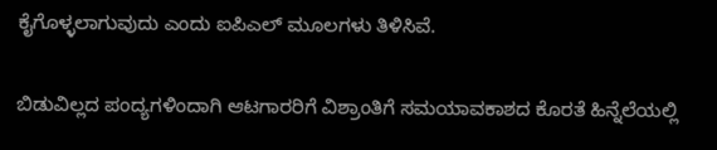ಕೈಗೊಳ್ಳಲಾಗುವುದು ಎಂದು ಐಪಿಎಲ್ ಮೂಲಗಳು ತಿಳಿಸಿವೆ.

ಬಿಡುವಿಲ್ಲದ ಪಂದ್ಯಗಳಿಂದಾಗಿ ಆಟಗಾರರಿಗೆ ವಿಶ್ರಾಂತಿಗೆ ಸಮಯಾವಕಾಶದ ಕೊರತೆ ಹಿನ್ನೆಲೆಯಲ್ಲಿ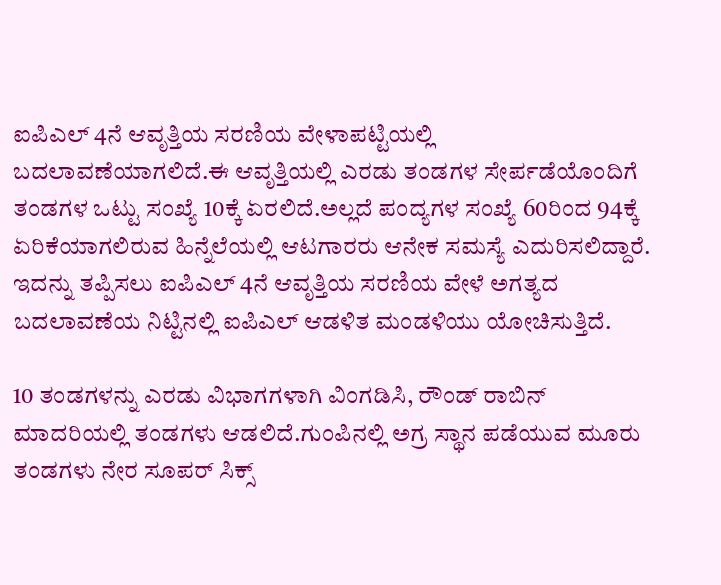ಐಪಿಎಲ್ 4ನೆ ಆವೃತ್ತಿಯ ಸರಣಿಯ ವೇಳಾಪಟ್ಟಿಯಲ್ಲಿ ಬದಲಾವಣೆಯಾಗಲಿದೆ.ಈ ಆವೃತ್ತಿಯಲ್ಲಿ ಎರಡು ತಂಡಗಳ ಸೇರ್ಪಡೆಯೊಂದಿಗೆ ತಂಡಗಳ ಒಟ್ಟು ಸಂಖ್ಯೆ 10ಕ್ಕೆ ಏರಲಿದೆ.ಅಲ್ಲದೆ ಪಂದ್ಯಗಳ ಸಂಖ್ಯೆ 60ರಿಂದ 94ಕ್ಕೆ ಏರಿಕೆಯಾಗಲಿರುವ ಹಿನ್ನೆಲೆಯಲ್ಲಿ ಆಟಗಾರರು ಆನೇಕ ಸಮಸ್ಯೆ ಎದುರಿಸಲಿದ್ದಾರೆ. ಇದನ್ನು ತಪ್ಪಿಸಲು ಐಪಿಎಲ್ 4ನೆ ಆವೃತ್ತಿಯ ಸರಣಿಯ ವೇಳೆ ಅಗತ್ಯದ ಬದಲಾವಣೆಯ ನಿಟ್ಟಿನಲ್ಲಿ ಐಪಿಎಲ್ ಆಡಳಿತ ಮಂಡಳಿಯು ಯೋಚಿಸುತ್ತಿದೆ.

10 ತಂಡಗಳನ್ನು ಎರಡು ವಿಭಾಗಗಳಾಗಿ ವಿಂಗಡಿಸಿ, ರೌಂಡ್ ರಾಬಿನ್ ಮಾದರಿಯಲ್ಲಿ ತಂಡಗಳು ಆಡಲಿದೆ.ಗುಂಪಿನಲ್ಲಿ ಅಗ್ರ ಸ್ಥಾನ ಪಡೆಯುವ ಮೂರು ತಂಡಗಳು ನೇರ ಸೂಪರ್ ಸಿಕ್ಸ್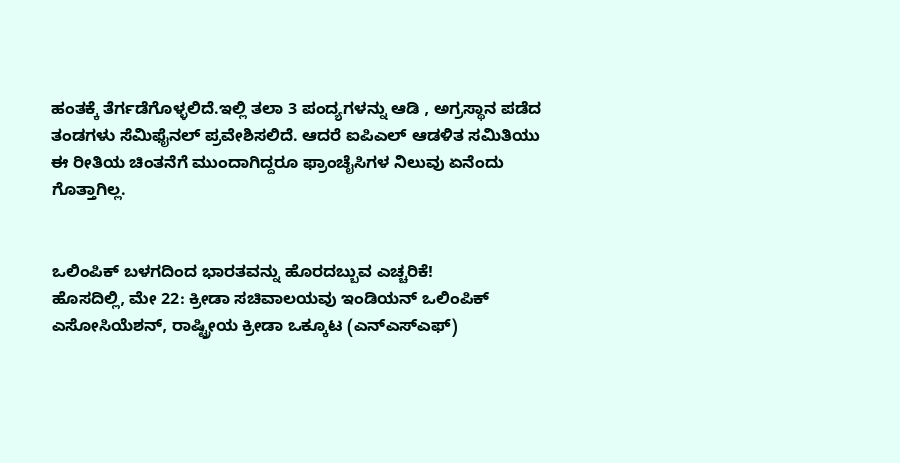ಹಂತಕ್ಕೆ ತೆರ್ಗಡೆಗೊಳ್ಳಲಿದೆ.ಇಲ್ಲಿ ತಲಾ 3 ಪಂದ್ಯಗಳನ್ನು ಆಡಿ , ಅಗ್ರಸ್ಥಾನ ಪಡೆದ ತಂಡಗಳು ಸೆಮಿಫೈನಲ್ ಪ್ರವೇಶಿಸಲಿದೆ. ಆದರೆ ಐಪಿಎಲ್ ಆಡಳಿತ ಸಮಿತಿಯು ಈ ರೀತಿಯ ಚಿಂತನೆಗೆ ಮುಂದಾಗಿದ್ದರೂ ಫ್ರಾಂಚೈಸಿಗಳ ನಿಲುವು ಏನೆಂದು ಗೊತ್ತಾಗಿಲ್ಲ.


ಒಲಿಂಪಿಕ್ ಬಳಗದಿಂದ ಭಾರತವನ್ನು ಹೊರದಬ್ಬುವ ಎಚ್ಚರಿಕೆ!
ಹೊಸದಿಲ್ಲಿ, ಮೇ 22: ಕ್ರೀಡಾ ಸಚಿವಾಲಯವು ಇಂಡಿಯನ್ ಒಲಿಂಪಿಕ್ ಎಸೋಸಿಯೆಶನ್, ರಾಷ್ಟ್ರೀಯ ಕ್ರೀಡಾ ಒಕ್ಕೂಟ (ಎನ್‌ಎಸ್‌ಎಫ್)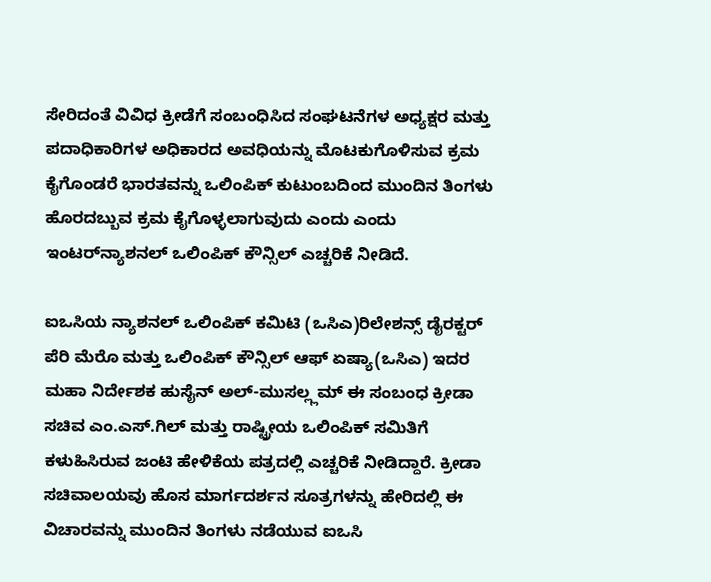ಸೇರಿದಂತೆ ವಿವಿಧ ಕ್ರೀಡೆಗೆ ಸಂಬಂಧಿಸಿದ ಸಂಘಟನೆಗಳ ಅಧ್ಯಕ್ಷರ ಮತ್ತು ಪದಾಧಿಕಾರಿಗಳ ಅಧಿಕಾರದ ಅವಧಿಯನ್ನು ಮೊಟಕುಗೊಳಿಸುವ ಕ್ರಮ ಕೈಗೊಂಡರೆ ಭಾರತವನ್ನು ಒಲಿಂಪಿಕ್ ಕುಟುಂಬದಿಂದ ಮುಂದಿನ ತಿಂಗಳು ಹೊರದಬ್ಬುವ ಕ್ರಮ ಕೈಗೊಳ್ಳಲಾಗುವುದು ಎಂದು ಎಂದು ಇಂಟರ್‌ನ್ಯಾಶನಲ್ ಒಲಿಂಪಿಕ್ ಕೌನ್ಸಿಲ್ ಎಚ್ಚರಿಕೆ ನೀಡಿದೆ.

ಐಒಸಿಯ ನ್ಯಾಶನಲ್ ಒಲಿಂಪಿಕ್ ಕಮಿಟಿ (ಒಸಿಎ)ರಿಲೇಶನ್ಸ್ ಡೈರಕ್ಟರ್ ಪೆರಿ ಮೆರೊ ಮತ್ತು ಒಲಿಂಪಿಕ್ ಕೌನ್ಸಿಲ್ ಆಫ್ ಏಷ್ಯಾ(ಒಸಿಎ) ಇದರ ಮಹಾ ನಿರ್ದೇಶಕ ಹುಸೈನ್ ಅಲ್-ಮುಸಲ್ಲ್ಲಮ್ ಈ ಸಂಬಂಧ ಕ್ರೀಡಾ ಸಚಿವ ಎಂ.ಎಸ್.ಗಿಲ್ ಮತ್ತು ರಾಷ್ಟ್ರೀಯ ಒಲಿಂಪಿಕ್ ಸಮಿತಿಗೆ ಕಳುಹಿಸಿರುವ ಜಂಟಿ ಹೇಳಿಕೆಯ ಪತ್ರದಲ್ಲಿ ಎಚ್ಚರಿಕೆ ನೀಡಿದ್ದಾರೆ. ಕ್ರೀಡಾ ಸಚಿವಾಲಯವು ಹೊಸ ಮಾರ್ಗದರ್ಶನ ಸೂತ್ರಗಳನ್ನು ಹೇರಿದಲ್ಲಿ ಈ ವಿಚಾರವನ್ನು ಮುಂದಿನ ತಿಂಗಳು ನಡೆಯುವ ಐಒಸಿ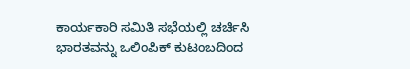ಕಾರ್ಯಕಾರಿ ಸಮಿತಿ ಸಭೆಯಲ್ಲಿ ಚರ್ಚಿಸಿ ಭಾರತವನ್ನು ಒಲಿಂಪಿಕ್ ಕುಟಂಬದಿಂದ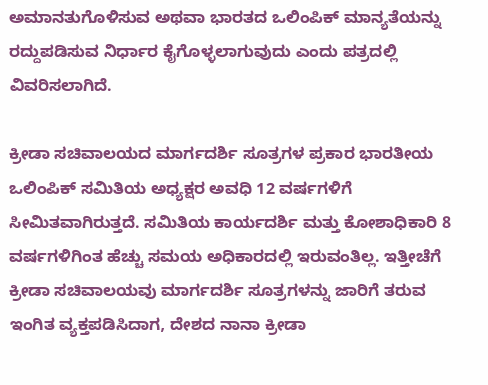ಅಮಾನತುಗೊಳಿಸುವ ಅಥವಾ ಭಾರತದ ಒಲಿಂಪಿಕ್ ಮಾನ್ಯತೆಯನ್ನು ರದ್ದುಪಡಿಸುವ ನಿರ್ಧಾರ ಕೈಗೊಳ್ಳಲಾಗುವುದು ಎಂದು ಪತ್ರದಲ್ಲಿ ವಿವರಿಸಲಾಗಿದೆ.

ಕ್ರೀಡಾ ಸಚಿವಾಲಯದ ಮಾರ್ಗದರ್ಶಿ ಸೂತ್ರಗಳ ಪ್ರಕಾರ ಭಾರತೀಯ ಒಲಿಂಪಿಕ್ ಸಮಿತಿಯ ಅಧ್ಯಕ್ಷರ ಅವಧಿ 12 ವರ್ಷಗಳಿಗೆ ಸೀಮಿತವಾಗಿರುತ್ತದೆ. ಸಮಿತಿಯ ಕಾರ್ಯದರ್ಶಿ ಮತ್ತು ಕೋಶಾಧಿಕಾರಿ 8 ವರ್ಷಗಳಿಗಿಂತ ಹೆಚ್ಚು ಸಮಯ ಅಧಿಕಾರದಲ್ಲಿ ಇರುವಂತಿಲ್ಲ. ಇತ್ತೀಚೆಗೆ ಕ್ರೀಡಾ ಸಚಿವಾಲಯವು ಮಾರ್ಗದರ್ಶಿ ಸೂತ್ರಗಳನ್ನು ಜಾರಿಗೆ ತರುವ ಇಂಗಿತ ವ್ಯಕ್ತಪಡಿಸಿದಾಗ, ದೇಶದ ನಾನಾ ಕ್ರೀಡಾ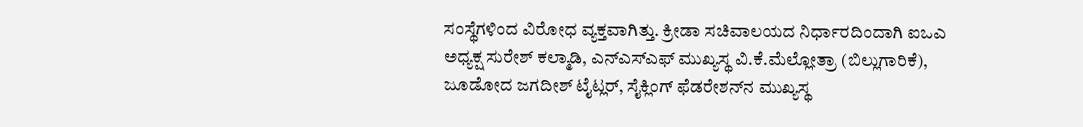ಸಂಸ್ಥೆಗಳಿಂದ ವಿರೋಧ ವ್ಯಕ್ತವಾಗಿತ್ತು. ಕ್ರೀಡಾ ಸಚಿವಾಲಯದ ನಿರ್ಧಾರದಿಂದಾಗಿ ಐಒಎ ಅಧ್ಯಕ್ಷ ಸುರೇಶ್ ಕಲ್ಮಾಡಿ, ಎನ್‌ಎಸ್‌ಎಫ್ ಮುಖ್ಯಸ್ಥ ವಿ.ಕೆ.ಮೆಲ್ಲೋತ್ರಾ (ಬಿಲ್ಲುಗಾರಿಕೆ), ಜೂಡೋದ ಜಗದೀಶ್ ಟೈಟ್ಲರ್, ಸೈಕ್ಲಿಂಗ್ ಫೆಡರೇಶನ್‌ನ ಮುಖ್ಯಸ್ಥ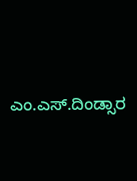ಎಂ.ಎಸ್.ದಿಂಡ್ಸಾರ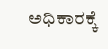ಅಧಿಕಾರಕ್ಕೆ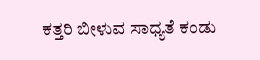ಕತ್ತರಿ ಬೀಳುವ ಸಾಧ್ಯತೆ ಕಂಡು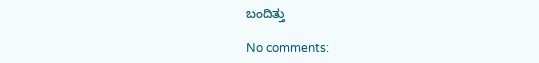ಬಂದಿತ್ತು

No comments: